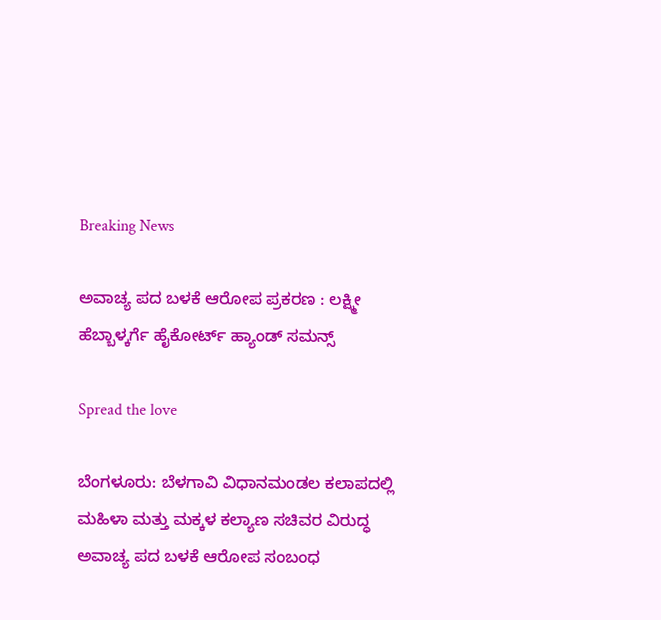Breaking News

ಅವಾಚ್ಯ ಪದ ಬಳಕೆ ಆರೋಪ ಪ್ರಕರಣ : ಲಕ್ಷ್ಮೀ ಹೆಬ್ಬಾಳ್ಕರ್ಗೆ ಹೈಕೋರ್ಟ್ ಹ್ಯಾಂಡ್ ಸಮನ್ಸ್

Spread the love

ಬೆಂಗಳೂರು: ಬೆಳಗಾವಿ ವಿಧಾನಮಂಡಲ ಕಲಾಪದಲ್ಲಿ ಮಹಿಳಾ ಮತ್ತು ಮಕ್ಕಳ ಕಲ್ಯಾಣ ಸಚಿವರ ವಿರುದ್ಧ ಅವಾಚ್ಯ ಪದ ಬಳಕೆ ಆರೋಪ ಸಂಬಂಧ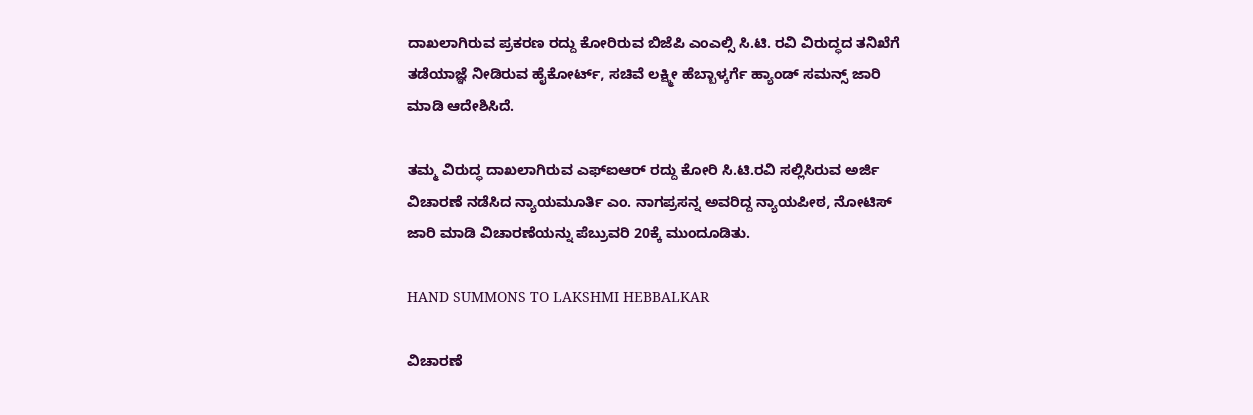ದಾಖಲಾಗಿರುವ ಪ್ರಕರಣ ರದ್ದು ಕೋರಿರುವ ಬಿಜೆಪಿ ಎಂಎಲ್ಸಿ ಸಿ.ಟಿ. ರವಿ ವಿರುದ್ಧದ ತನಿಖೆಗೆ ತಡೆಯಾಜ್ಞೆ ನೀಡಿರುವ ಹೈಕೋರ್ಟ್, ಸಚಿವೆ ಲಕ್ಷ್ಮೀ ಹೆಬ್ಬಾಳ್ಕರ್ಗೆ ಹ್ಯಾಂಡ್ ಸಮನ್ಸ್ ಜಾರಿ ಮಾಡಿ ಆದೇಶಿಸಿದೆ.

ತಮ್ಮ ವಿರುದ್ಧ ದಾಖಲಾಗಿರುವ ಎಫ್ಐಆರ್ ರದ್ದು ಕೋರಿ ಸಿ.ಟಿ.ರವಿ ಸಲ್ಲಿಸಿರುವ ಅರ್ಜಿ ವಿಚಾರಣೆ ನಡೆಸಿದ ನ್ಯಾಯಮೂರ್ತಿ ಎಂ. ನಾಗಪ್ರಸನ್ನ ಅವರಿದ್ದ ನ್ಯಾಯಪೀಠ, ನೋಟಿಸ್ ಜಾರಿ ಮಾಡಿ ವಿಚಾರಣೆಯನ್ನು ಪೆಬ್ರುವರಿ 20ಕ್ಕೆ ಮುಂದೂಡಿತು.

HAND SUMMONS TO LAKSHMI HEBBALKAR

ವಿಚಾರಣೆ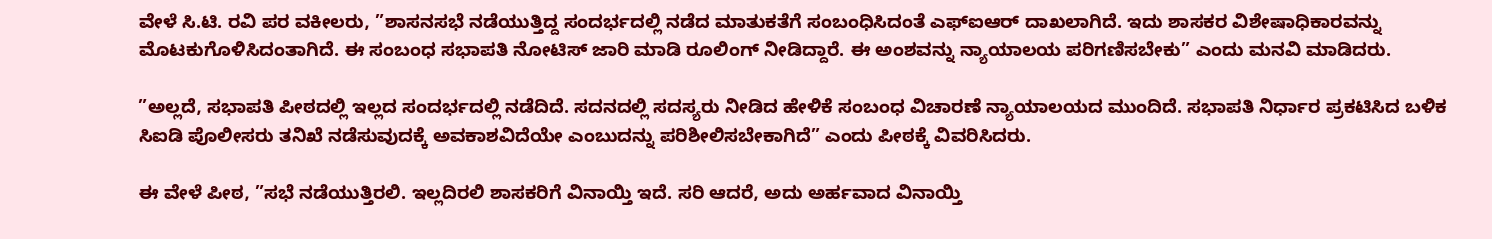ವೇಳೆ ಸಿ.ಟಿ. ರವಿ ಪರ ವಕೀಲರು, ”ಶಾಸನಸಭೆ ನಡೆಯುತ್ತಿದ್ದ ಸಂದರ್ಭದಲ್ಲಿ ನಡೆದ ಮಾತುಕತೆಗೆ ಸಂಬಂಧಿಸಿದಂತೆ ಎಫ್ಐಆರ್ ದಾಖಲಾಗಿದೆ. ಇದು ಶಾಸಕರ ವಿಶೇಷಾಧಿಕಾರವನ್ನು ಮೊಟಕುಗೊಳಿಸಿದಂತಾಗಿದೆ. ಈ ಸಂಬಂಧ ಸಭಾಪತಿ ನೋಟಿಸ್ ಜಾರಿ ಮಾಡಿ ರೂಲಿಂಗ್ ನೀಡಿದ್ದಾರೆ. ಈ ಅಂಶವನ್ನು ನ್ಯಾಯಾಲಯ ಪರಿಗಣಿಸಬೇಕು” ಎಂದು ಮನವಿ ಮಾಡಿದರು.

”ಅಲ್ಲದೆ, ಸಭಾಪತಿ ಪೀಠದಲ್ಲಿ ಇಲ್ಲದ ಸಂದರ್ಭದಲ್ಲಿ ನಡೆದಿದೆ. ಸದನದಲ್ಲಿ ಸದಸ್ಯರು ನೀಡಿದ ಹೇಳಿಕೆ ಸಂಬಂಧ ವಿಚಾರಣೆ ನ್ಯಾಯಾಲಯದ ಮುಂದಿದೆ. ಸಭಾಪತಿ ನಿರ್ಧಾರ ಪ್ರಕಟಿಸಿದ ಬಳಿಕ ಸಿಐಡಿ ಪೊಲೀಸರು ತನಿಖೆ ನಡೆಸುವುದಕ್ಕೆ ಅವಕಾಶವಿದೆಯೇ ಎಂಬುದನ್ನು ಪರಿಶೀಲಿಸಬೇಕಾಗಿದೆ” ಎಂದು ಪೀಠಕ್ಕೆ ವಿವರಿಸಿದರು.

ಈ ವೇಳೆ ಪೀಠ, ”ಸಭೆ ನಡೆಯುತ್ತಿರಲಿ. ಇಲ್ಲದಿರಲಿ ಶಾಸಕರಿಗೆ ವಿನಾಯ್ತಿ ಇದೆ. ಸರಿ ಆದರೆ, ಅದು ಅರ್ಹವಾದ ವಿನಾಯ್ತಿ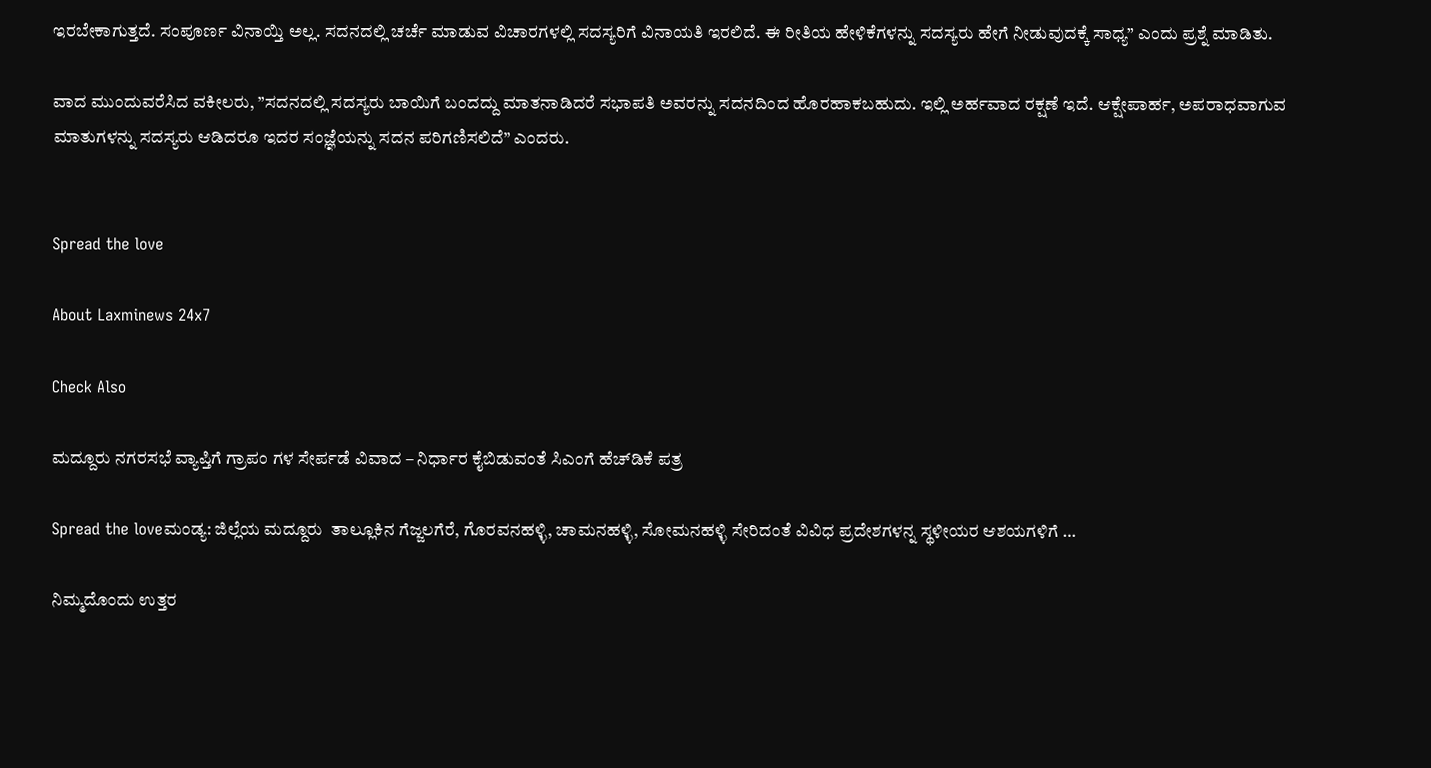ಇರಬೇಕಾಗುತ್ತದೆ. ಸಂಪೂರ್ಣ ವಿನಾಯ್ತಿ ಅಲ್ಲ. ಸದನದಲ್ಲಿ ಚರ್ಚೆ ಮಾಡುವ ವಿಚಾರಗಳಲ್ಲಿ ಸದಸ್ಯರಿಗೆ ವಿನಾಯತಿ ಇರಲಿದೆ. ಈ ರೀತಿಯ ಹೇಳಿಕೆಗಳನ್ನು ಸದಸ್ಯರು ಹೇಗೆ ನೀಡುವುದಕ್ಕೆ ಸಾಧ್ಯ” ಎಂದು ಪ್ರಶ್ನೆ ಮಾಡಿತು.

ವಾದ ಮುಂದುವರೆಸಿದ ವಕೀಲರು, ”ಸದನದಲ್ಲಿ ಸದಸ್ಯರು ಬಾಯಿಗೆ ಬಂದದ್ದು ಮಾತನಾಡಿದರೆ ಸಭಾಪತಿ ಅವರನ್ನು ಸದನದಿಂದ ಹೊರಹಾಕಬಹುದು. ಇಲ್ಲಿ ಅರ್ಹವಾದ ರಕ್ಷಣೆ ಇದೆ. ಆಕ್ಷೇಪಾರ್ಹ, ಅಪರಾಧವಾಗುವ ಮಾತುಗಳನ್ನು ಸದಸ್ಯರು ಆಡಿದರೂ ಇದರ ಸಂಜ್ಞೆಯನ್ನು ಸದನ ಪರಿಗಣಿಸಲಿದೆ” ಎಂದರು.


Spread the love

About Laxminews 24x7

Check Also

ಮದ್ದೂರು ನಗರಸಭೆ ವ್ಯಾಪ್ತಿಗೆ ಗ್ರಾಪಂ ಗಳ ಸೇರ್ಪಡೆ ವಿವಾದ – ನಿರ್ಧಾರ ಕೈಬಿಡುವಂತೆ ಸಿಎಂಗೆ ಹೆಚ್‌ಡಿಕೆ ಪತ್ರ

Spread the loveಮಂಡ್ಯ: ಜಿಲ್ಲೆಯ ಮದ್ದೂರು  ತಾಲ್ಲೂಕಿನ ಗೆಜ್ಜಲಗೆರೆ, ಗೊರವನಹಳ್ಳಿ, ಚಾಮನಹಳ್ಳಿ, ಸೋಮನಹಳ್ಳಿ ಸೇರಿದಂತೆ ವಿವಿಧ ಪ್ರದೇಶಗಳನ್ನ ಸ್ಥಳೀಯರ ಆಶಯಗಳಿಗೆ …

ನಿಮ್ಮದೊಂದು ಉತ್ತರ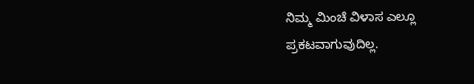ನಿಮ್ಮ ಮಿಂಚೆ ವಿಳಾಸ ಎಲ್ಲೂ ಪ್ರಕಟವಾಗುವುದಿಲ್ಲ.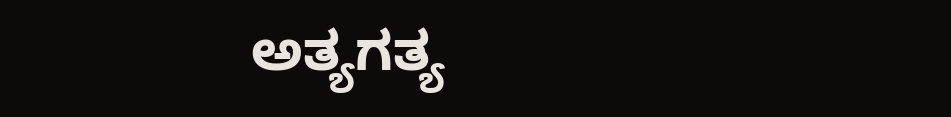ಅತ್ಯಗತ್ಯ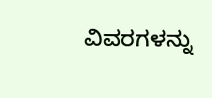ವಿವರಗಳನ್ನು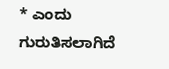* ಎಂದು ಗುರುತಿಸಲಾಗಿದೆ